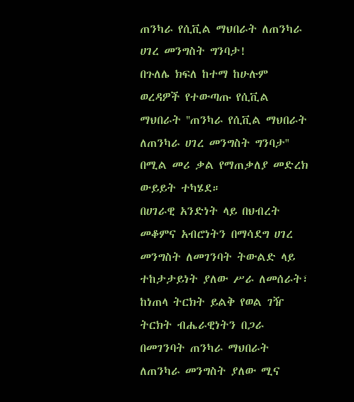ጠንካራ የሲቪል ማህበራት ለጠንካራ ሀገረ መንግስት ግንባታ!
በጉለሌ ክፍለ ከተማ ከሁሉም ወረዳዎች የተውጣጡ የሲቪል ማህበራት ''ጠንካራ የሲቪል ማህበራት ለጠንካራ ሀገረ መንግስት ግንባታ'' በሚል መሪ ቃል የማጠቃለያ መድረክ ውይይት ተካሄደ።
በሀገራዊ አንድነት ላይ በህብረት መቆምና አብሮነትን በማሳደግ ሀገረ መንግስት ለመገንባት ትውልድ ላይ ተከታታይነት ያለው ሥራ ለመሰራት፣ ከነጠላ ትርክት ይልቅ የወል ገዥ ትርክት ብሔራዊነትን በጋራ በመገንባት ጠንካራ ማህበራት ለጠንካራ መንግስት ያለው ሚና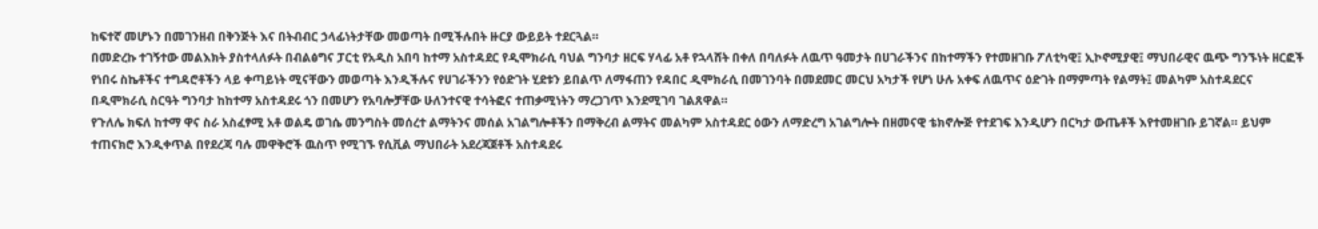ከፍተኛ መሆኑን በመገንዘብ በቅንጅት እና በትብብር ኃላፊነትታቸው መወጣት በሚችሉበት ዙርያ ውይይት ተደርጓል።
በመድረኩ ተገኝተው መልእክት ያስተላለፉት በብልፅግና ፓርቲ የአዲስ አበባ ከተማ አስተዳደር የዲሞክራሲ ባህል ግንባታ ዘርፍ ሃላፊ አቶ የኋላሸት በቀለ በባለፉት ለዉጥ ዓመታት በሀገራችንና በከተማችን የተመዘገቡ ፖለቲካዊ፤ ኢኮኖሚያዊ፤ ማህበራዊና ዉጭ ግንኙነት ዘርፎች የነበሩ ስኬቶችና ተግዳሮቶችን ላይ ቀጣይነት ሚናቸውን መወጣት እንዲችሉና የሀገራችንን የዕድገት ሂደቱን ይበልጥ ለማፋጠን የዳበር ዲሞክራሲ በመገንባት በመደመር መርህ አካታች የሆነ ሁሉ አቀፍ ለዉጥና ዕድገት በማምጣት የልማት፤ መልካም አስተዳደርና በዲሞክራሲ ስርዓት ግንባታ ከከተማ አስተዳደሩ ጎን በመሆን የአባሎቻቸው ሁለንተናዊ ተሳትፎና ተጠቃሚነትን ማረጋገጥ እንደሚገባ ገልጸዋል።
የጉለሌ ክፍለ ከተማ ዋና ስራ አስፈፃሚ አቶ ወልዴ ወገሴ መንግስት መሰረተ ልማትንና መሰል አገልግሎቶችን በማቅረብ ልማትና መልካም አስተዳደር ዕውን ለማድረግ አገልግሎት በዘመናዊ ቴክኖሎጅ የተደገፍ እንዲሆን በርካታ ውጤቶች እየተመዘገቡ ይገኛል። ይህም ተጠናክሮ እንዲቀጥል በየደረጃ ባሉ መዋቅሮች ዉስጥ የሚገኙ የሲቪል ማህበራት አደረጃጀቶች አስተዳደሩ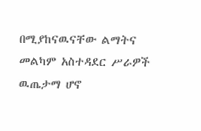በሚያከናዉናቸው ልማትና መልካም አስተዳደር ሥራዎች ዉጤታማ ሆኖ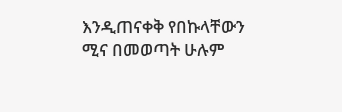እንዲጠናቀቅ የበኩላቸውን ሚና በመወጣት ሁሉም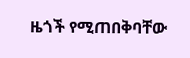ዜጎች የሚጠበቅባቸው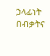ኃላፊነት በብቃትና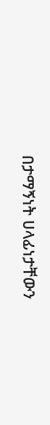በታማኝነት ሀላፊነታቸውን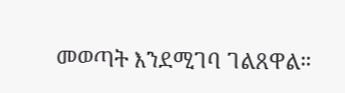መወጣት እንደሚገባ ገልጸዋል።